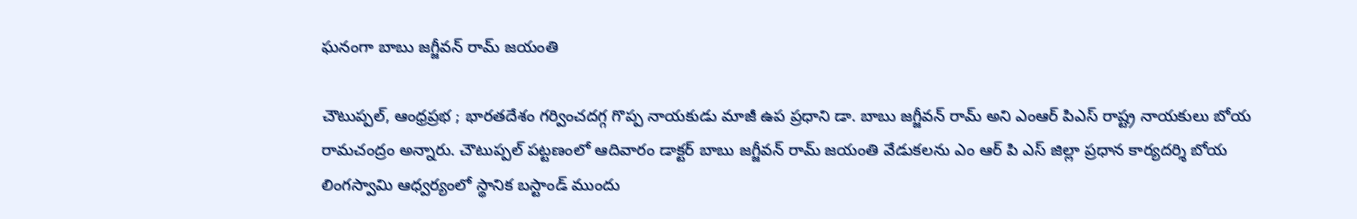ఘనంగా బాబు జగ్జీవన్ రామ్ జయంతి

చౌటుప్పల్, ఆంధ్రప్రభ ; భారతదేశం గర్వించదగ్గ గొప్ప నాయకుడు మాజీ ఉప ప్రధాని డా. బాబు జగ్జీవన్ రామ్ అని ఎంఆర్ పిఎస్ రాష్ట్ర నాయకులు బోయ రామచంద్రం అన్నారు. చౌటుప్పల్ పట్టణంలో ఆదివారం డాక్టర్ బాబు జగ్జీవన్ రామ్ జయంతి వేడుకలను ఎం ఆర్ పి ఎస్ జిల్లా ప్రధాన కార్యదర్శి బోయ లింగస్వామి ఆధ్వర్యంలో స్థానిక బస్టాండ్ ముందు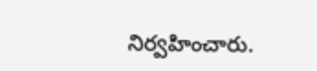నిర్వహించారు.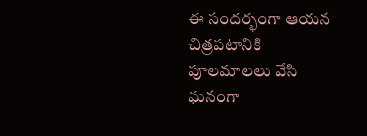ఈ సందర్భంగా ఆయన చిత్రపటానికి పూలమాలలు వేసి ఘనంగా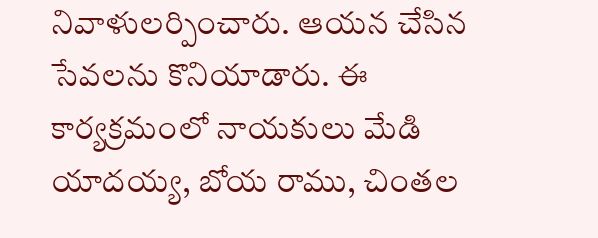నివాళులర్పించారు. ఆయన చేసిన సేవలను కొనియాడారు. ఈ కార్యక్రమంలో నాయకులు మేడి యాదయ్య, బోయ రాము, చింతల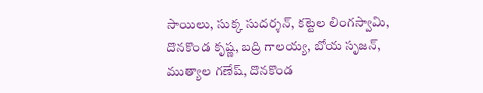సాయిలు, సుక్క సుదర్శన్, కట్టెల లింగస్వామి, దొనకొండ కృష్ణ, బద్రి గాలయ్య, బోయ సృజన్, ముత్యాల గణేష్, దొనకొండ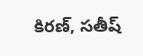కిరణ్, సతీష్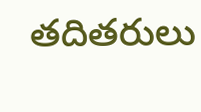తదితరులు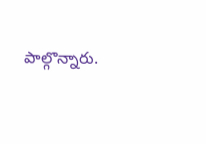పాల్గొన్నారు.